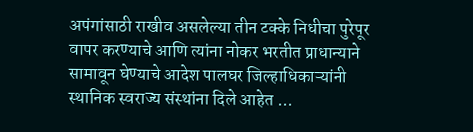अपंगांसाठी राखीव असलेल्या तीन टक्के निधीचा पुरेपूर वापर करण्याचे आणि त्यांना नोकर भरतीत प्राधान्याने सामावून घेण्याचे आदेश पालघर जिल्हाधिकाऱ्यांनी स्थानिक स्वराज्य संस्थांना दिले आहेत ...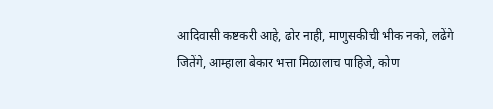आदिवासी कष्टकरी आहे, ढोर नाही, माणुसकीची भीक नको, लढेंगे जितेंगे, आम्हाला बेकार भत्ता मिळालाच पाहिजे, कोण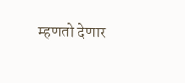म्हणतो देणार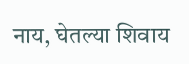नाय, घेतल्या शिवाय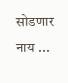सोडणार नाय ...